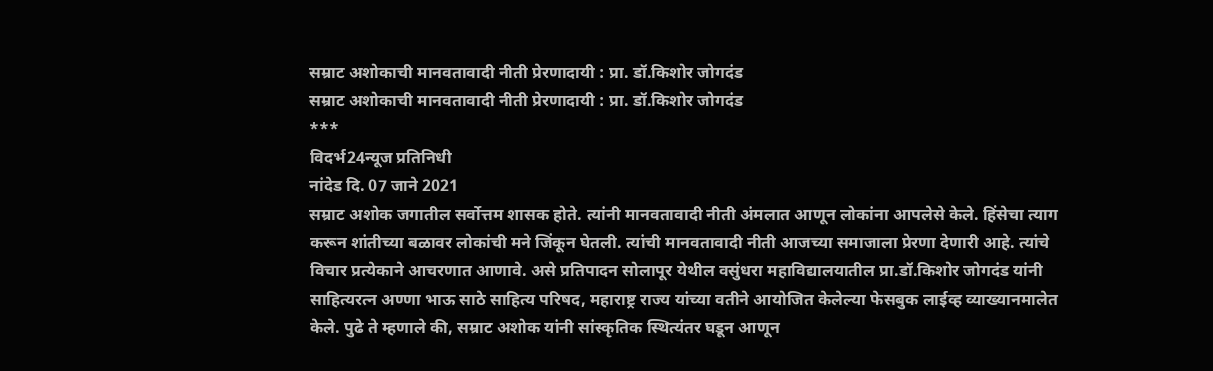सम्राट अशोकाची मानवतावादी नीती प्रेरणादायी : प्रा. डॉ.किशोर जोगदंड
सम्राट अशोकाची मानवतावादी नीती प्रेरणादायी : प्रा. डॉ.किशोर जोगदंड
***
विदर्भ24न्यूज प्रतिनिधी
नांदेड दि. 07 जाने 2021
सम्राट अशोक जगातील सर्वोत्तम शासक होते. त्यांनी मानवतावादी नीती अंमलात आणून लोकांना आपलेसे केले. हिंसेचा त्याग करून शांतीच्या बळावर लोकांची मने जिंकून घेतली. त्यांची मानवतावादी नीती आजच्या समाजाला प्रेरणा देणारी आहे. त्यांचे विचार प्रत्येकाने आचरणात आणावे. असे प्रतिपादन सोलापूर येथील वसुंधरा महाविद्यालयातील प्रा.डॉ.किशोर जोगदंड यांनी साहित्यरत्न अण्णा भाऊ साठे साहित्य परिषद, महाराष्ट्र राज्य यांच्या वतीने आयोजित केलेल्या फेसबुक लाईव्ह व्याख्यानमालेत केले. पुढे ते म्हणाले की, सम्राट अशोक यांनी सांस्कृतिक स्थित्यंतर घडून आणून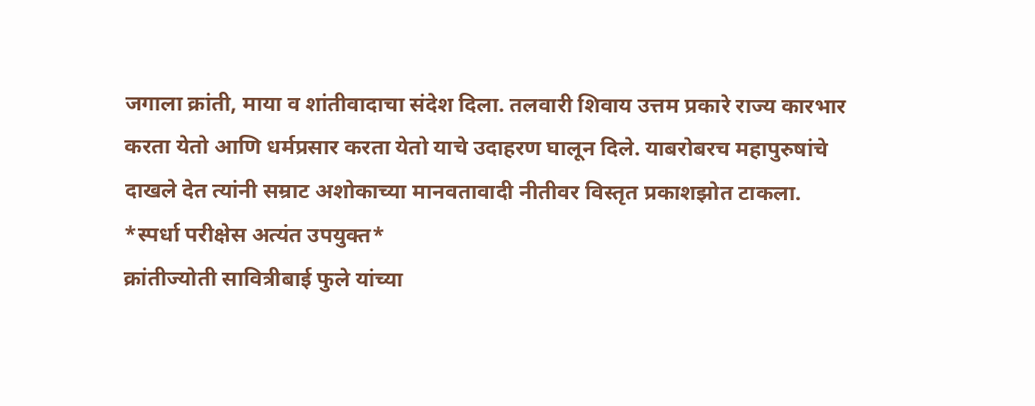जगाला क्रांती, माया व शांतीवादाचा संदेश दिला. तलवारी शिवाय उत्तम प्रकारे राज्य कारभार करता येतो आणि धर्मप्रसार करता येतो याचे उदाहरण घालून दिले. याबरोबरच महापुरुषांचे दाखले देत त्यांनी सम्राट अशोकाच्या मानवतावादी नीतीवर विस्तृत प्रकाशझोत टाकला.
*स्पर्धा परीक्षेस अत्यंत उपयुक्त*
क्रांतीज्योती सावित्रीबाई फुले यांच्या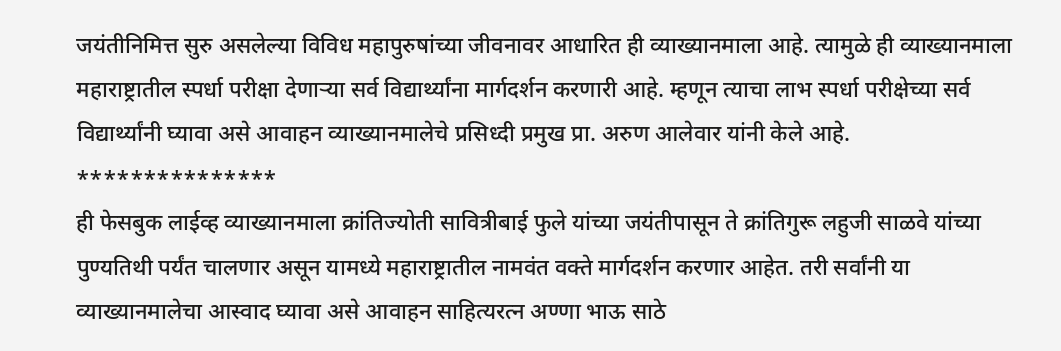जयंतीनिमित्त सुरु असलेल्या विविध महापुरुषांच्या जीवनावर आधारित ही व्याख्यानमाला आहे. त्यामुळे ही व्याख्यानमाला महाराष्ट्रातील स्पर्धा परीक्षा देणाऱ्या सर्व विद्यार्थ्यांना मार्गदर्शन करणारी आहे. म्हणून त्याचा लाभ स्पर्धा परीक्षेच्या सर्व विद्यार्थ्यांनी घ्यावा असे आवाहन व्याख्यानमालेचे प्रसिध्दी प्रमुख प्रा. अरुण आलेवार यांनी केले आहे.
***************
ही फेसबुक लाईव्ह व्याख्यानमाला क्रांतिज्योती सावित्रीबाई फुले यांच्या जयंतीपासून ते क्रांतिगुरू लहुजी साळवे यांच्या पुण्यतिथी पर्यंत चालणार असून यामध्ये महाराष्ट्रातील नामवंत वक्ते मार्गदर्शन करणार आहेत. तरी सर्वांनी या व्याख्यानमालेचा आस्वाद घ्यावा असे आवाहन साहित्यरत्न अण्णा भाऊ साठे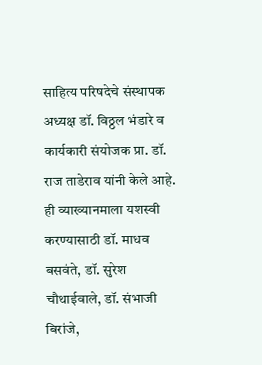साहित्य परिषदेचे संस्थापक अध्यक्ष डॉ. विठ्ठल भंडारे व कार्यकारी संयोजक प्रा. डॉ. राज ताडेराव यांनी केले आहे. ही व्याख्यानमाला यशस्वी करण्यासाठी डॉ. माधव बसवंते, डॉ. सुरेश चौथाईवाले, डॉ. संभाजी बिरांजे,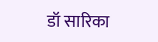डॉ सारिका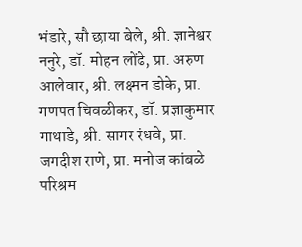भंडारे, सौ छाया बेले, श्री. ज्ञानेश्वर ननुरे, डॉ. मोहन लोंढे, प्रा. अरुण आलेवार, श्री. लक्ष्मन डोके, प्रा. गणपत चिवळीकर, डॉ. प्रज्ञाकुमार गाथाडे, श्री. सागर रंधवे, प्रा. जगदीश राणे, प्रा. मनोज कांबळे परिश्रम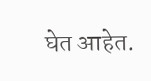घेत आहेत.